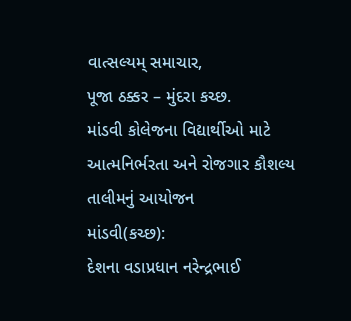વાત્સલ્યમ્ સમાચાર,
પૂજા ઠક્કર – મુંદરા કચ્છ.
માંડવી કોલેજના વિદ્યાર્થીઓ માટે આત્મનિર્ભરતા અને રોજગાર કૌશલ્ય તાલીમનું આયોજન
માંડવી(કચ્છ):
દેશના વડાપ્રધાન નરેન્દ્રભાઈ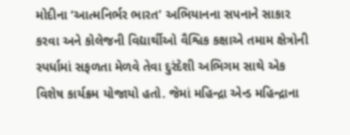મોદીના ‘આત્મનિર્ભર ભારત’ અભિયાનના સપનાને સાકાર કરવા અને કોલેજની વિદ્યાર્થીઓ વૈશ્વિક કક્ષાએ તમામ ક્ષેત્રોની સ્પર્ધામાં સફળતા મેળવે તેવા દુરંદેશી અભિગમ સાથે એક વિશેષ કાર્યક્રમ યોજાયો હતો. જેમાં મહિન્દ્રા એન્ડ મહિન્દ્રાના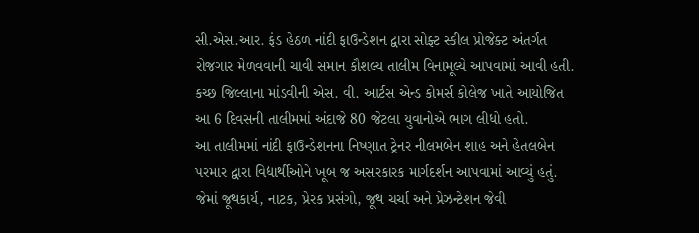સી.એસ.આર. ફંડ હેઠળ નાંદી ફાઉન્ડેશન દ્વારા સોફ્ટ સ્કીલ પ્રોજેક્ટ અંતર્ગત રોજગાર મેળવવાની ચાવી સમાન કૌશલ્ય તાલીમ વિનામૂલ્યે આપવામાં આવી હતી. કચ્છ જિલ્લાના માંડવીની એસ. વી. આર્ટસ એન્ડ કોમર્સ કોલેજ ખાતે આયોજિત આ 6 દિવસની તાલીમમાં અંદાજે 80 જેટલા યુવાનોએ ભાગ લીધો હતો.
આ તાલીમમાં નાંદી ફાઉન્ડેશનના નિષ્ણાત ટ્રેનર નીલમબેન શાહ અને હેતલબેન પરમાર દ્વારા વિદ્યાર્થીઓને ખૂબ જ અસરકારક માર્ગદર્શન આપવામાં આવ્યું હતું. જેમાં જૂથકાર્ય, નાટક, પ્રેરક પ્રસંગો, જૂથ ચર્ચા અને પ્રેઝન્ટેશન જેવી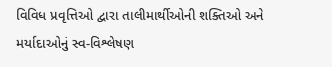વિવિધ પ્રવૃત્તિઓ દ્વારા તાલીમાર્થીઓની શક્તિઓ અને મર્યાદાઓનું સ્વ-વિશ્લેષણ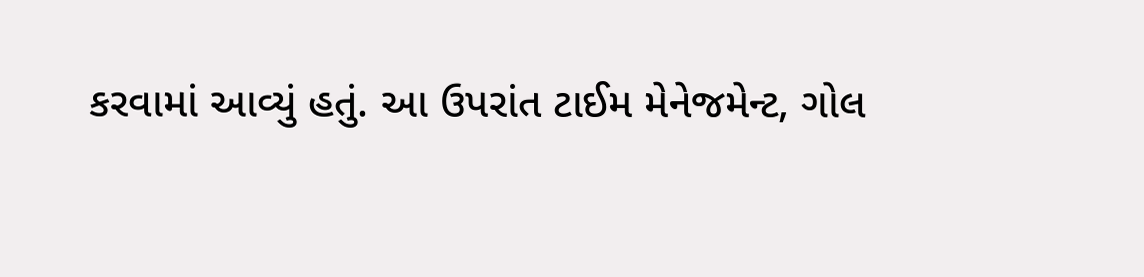કરવામાં આવ્યું હતું. આ ઉપરાંત ટાઈમ મેનેજમેન્ટ, ગોલ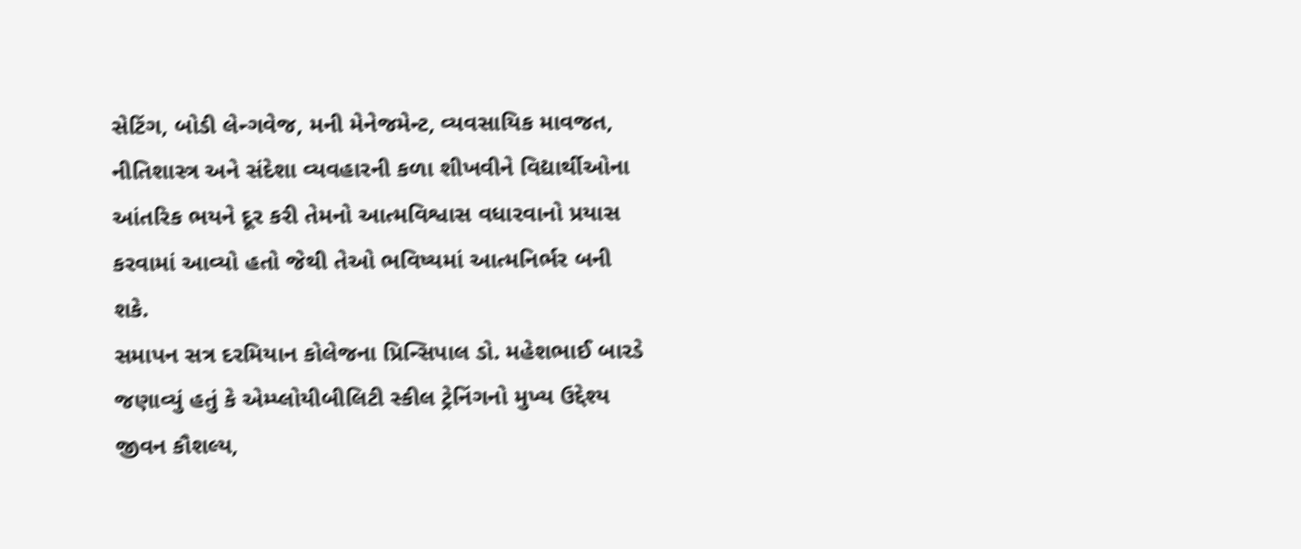સેટિંગ, બોડી લેન્ગવેજ, મની મેનેજમેન્ટ, વ્યવસાયિક માવજત, નીતિશાસ્ત્ર અને સંદેશા વ્યવહારની કળા શીખવીને વિદ્યાર્થીઓના આંતરિક ભયને દૂર કરી તેમનો આત્મવિશ્વાસ વધારવાનો પ્રયાસ કરવામાં આવ્યો હતો જેથી તેઓ ભવિષ્યમાં આત્મનિર્ભર બની શકે.
સમાપન સત્ર દરમિયાન કોલેજના પ્રિન્સિપાલ ડો. મહેશભાઈ બારડે જણાવ્યું હતું કે એમ્પ્લોયીબીલિટી સ્કીલ ટ્રેનિંગનો મુખ્ય ઉદ્દેશ્ય જીવન કૌશલ્ય,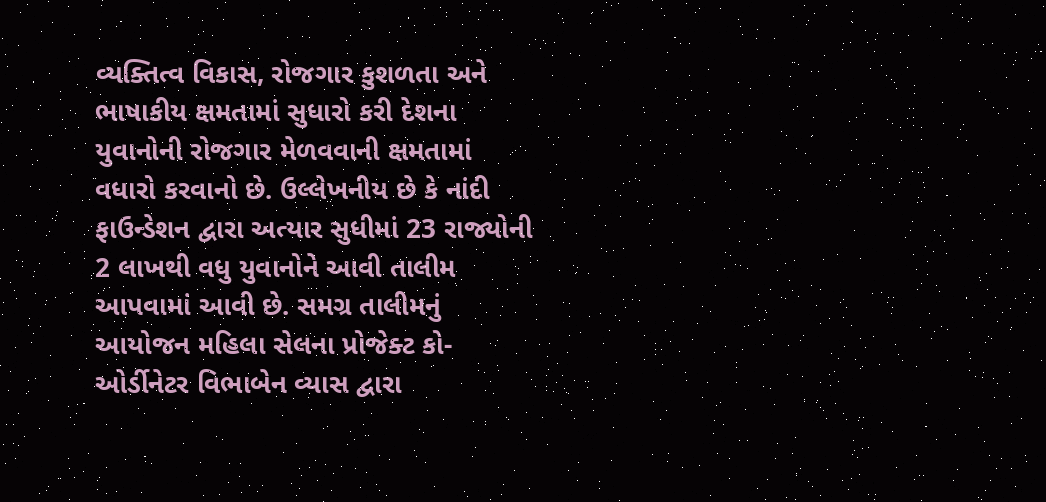વ્યક્તિત્વ વિકાસ, રોજગાર કુશળતા અને ભાષાકીય ક્ષમતામાં સુધારો કરી દેશના યુવાનોની રોજગાર મેળવવાની ક્ષમતામાં વધારો કરવાનો છે. ઉલ્લેખનીય છે કે નાંદી ફાઉન્ડેશન દ્વારા અત્યાર સુધીમાં 23 રાજ્યોની 2 લાખથી વધુ યુવાનોને આવી તાલીમ આપવામાં આવી છે. સમગ્ર તાલીમનું આયોજન મહિલા સેલના પ્રોજેક્ટ કો-ઓર્ડીનેટર વિભાબેન વ્યાસ દ્વારા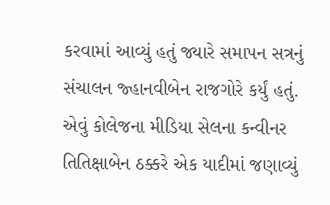કરવામાં આવ્યું હતું જ્યારે સમાપન સત્રનું સંચાલન જ્હાનવીબેન રાજગોરે કર્યું હતું. એવું કોલેજના મીડિયા સેલના કન્વીનર તિતિક્ષાબેન ઠક્કરે એક યાદીમાં જણાવ્યું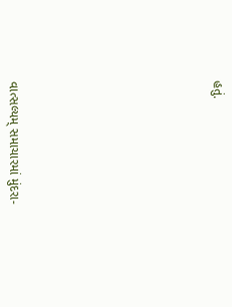હતું.











વાત્સલ્યમ્ સમાચારમાં મુંદરા-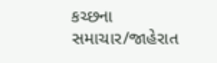કચ્છના સમાચાર/જાહેરાત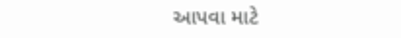આપવા માટે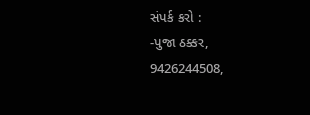સંપર્ક કરો :
-પુજા ઠક્કર,
9426244508,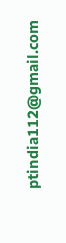ptindia112@gmail.com